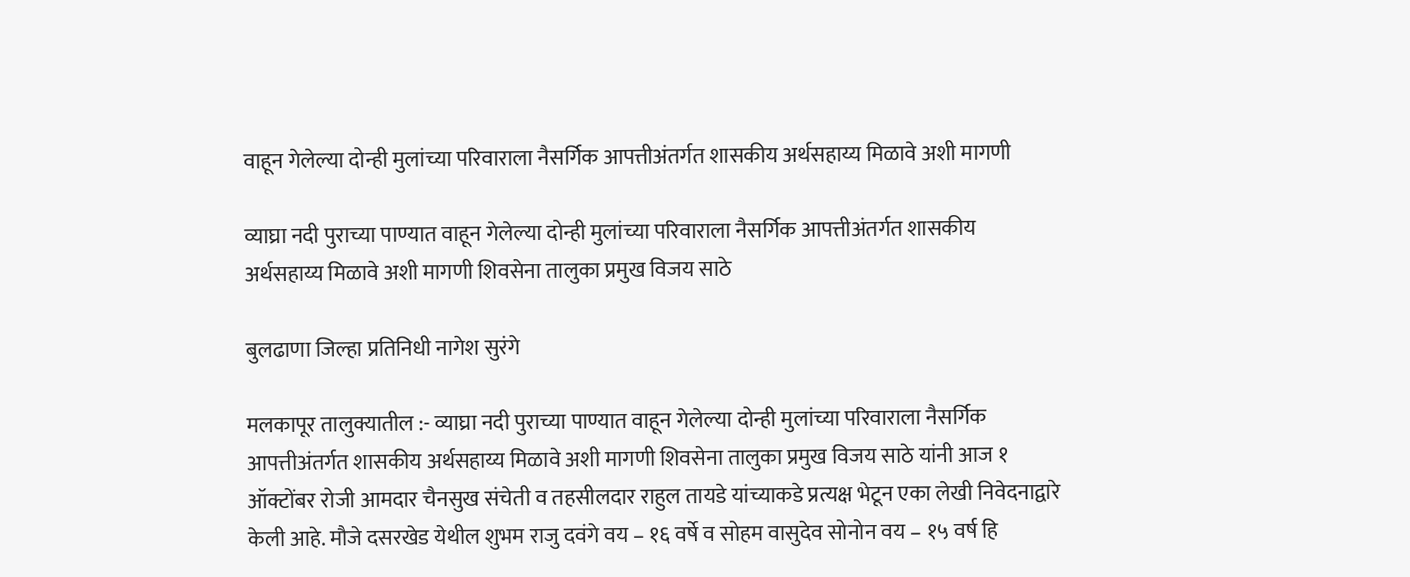वाहून गेलेल्या दोन्ही मुलांच्या परिवाराला नैसर्गिक आपत्तीअंतर्गत शासकीय अर्थसहाय्य मिळावे अशी मागणी

व्याघ्रा नदी पुराच्या पाण्यात वाहून गेलेल्या दोन्ही मुलांच्या परिवाराला नैसर्गिक आपत्तीअंतर्गत शासकीय अर्थसहाय्य मिळावे अशी मागणी शिवसेना तालुका प्रमुख विजय साठे

बुलढाणा जिल्हा प्रतिनिधी नागेश सुरंगे

मलकापूर तालुक्यातील :- व्याघ्रा नदी पुराच्या पाण्यात वाहून गेलेल्या दोन्ही मुलांच्या परिवाराला नैसर्गिक आपत्तीअंतर्गत शासकीय अर्थसहाय्य मिळावे अशी मागणी शिवसेना तालुका प्रमुख विजय साठे यांनी आज १ ऑक्टोंबर रोजी आमदार चैनसुख संचेती व तहसीलदार राहुल तायडे यांच्याकडे प्रत्यक्ष भेटून एका लेखी निवेदनाद्वारे केली आहे. मौजे दसरखेड येथील शुभम राजु दवंगे वय – १६ वर्षे व सोहम वासुदेव सोनोन वय – १५ वर्ष हि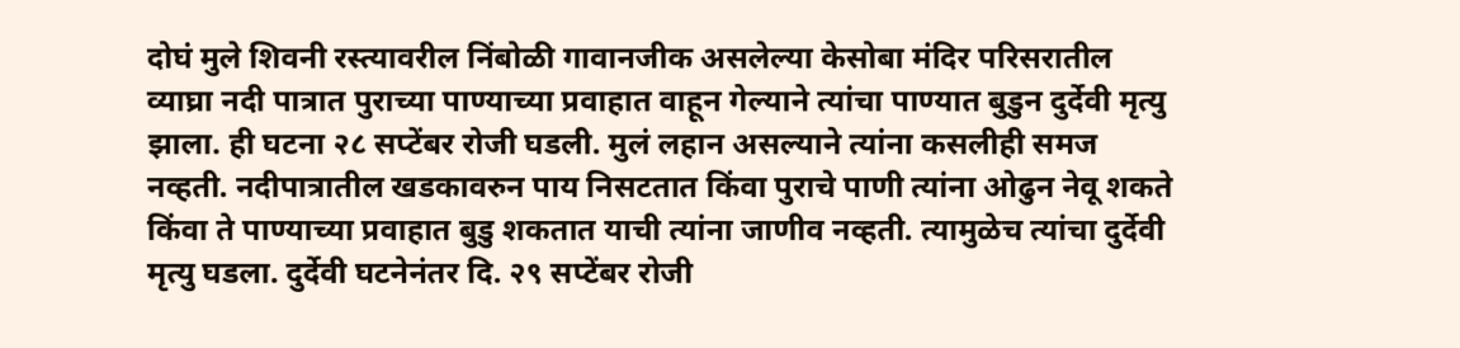दोघं मुले शिवनी रस्त्यावरील निंबोळी गावानजीक असलेल्या केसोबा मंदिर परिसरातील व्याघ्रा नदी पात्रात पुराच्या पाण्याच्या प्रवाहात वाहून गेल्याने त्यांचा पाण्यात बुडुन दुर्देवी मृत्यु झाला. ही घटना २८ सप्टेंबर रोजी घडली. मुलं लहान असल्याने त्यांना कसलीही समज नव्हती. नदीपात्रातील खडकावरुन पाय निसटतात किंवा पुराचे पाणी त्यांना ओढुन नेवू शकते किंवा ते पाण्याच्या प्रवाहात बुडु शकतात याची त्यांना जाणीव नव्हती. त्यामुळेच त्यांचा दुर्देवी मृत्यु घडला. दुर्देवी घटनेनंतर दि. २९ सप्टेंबर रोजी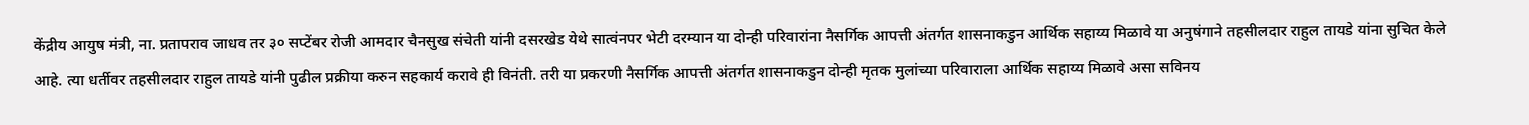केंद्रीय आयुष मंत्री, ना. प्रतापराव जाधव तर ३० सप्टेंबर रोजी आमदार चैनसुख संचेती यांनी दसरखेड येथे सात्वंनपर भेटी दरम्यान या दोन्ही परिवारांना नैसर्गिक आपत्ती अंतर्गत शासनाकडुन आर्थिक सहाय्य मिळावे या अनुषंगाने तहसीलदार राहुल तायडे यांना सुचित केले आहे. त्या धर्तीवर तहसीलदार राहुल तायडे यांनी पुढील प्रक्रीया करुन सहकार्य करावे ही विनंती. तरी या प्रकरणी नैसर्गिक आपत्ती अंतर्गत शासनाकडुन दोन्ही मृतक मुलांच्या परिवाराला आर्थिक सहाय्य मिळावे असा सविनय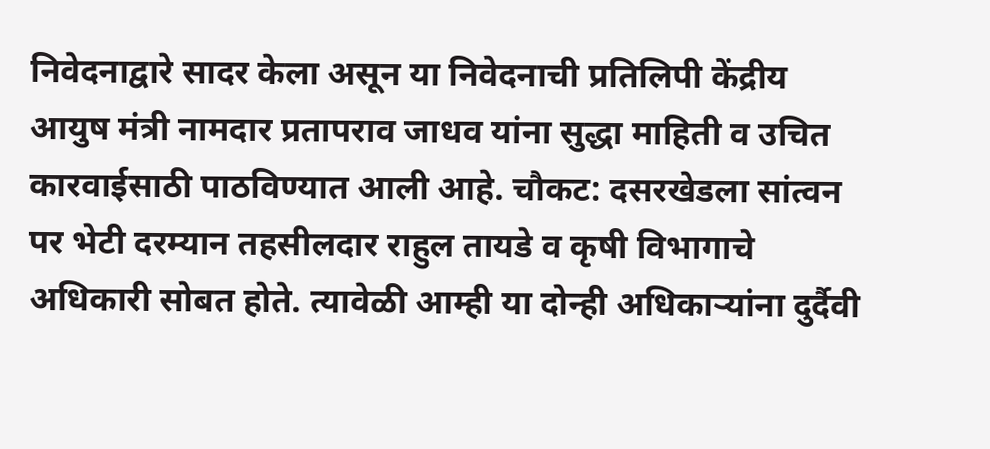निवेदनाद्वारे सादर केला असून या निवेदनाची प्रतिलिपी केंद्रीय आयुष मंत्री नामदार प्रतापराव जाधव यांना सुद्धा माहिती व उचित कारवाईसाठी पाठविण्यात आली आहे. चौकट: दसरखेडला सांत्वन पर भेटी दरम्यान तहसीलदार राहुल तायडे व कृषी विभागाचे अधिकारी सोबत होते. त्यावेळी आम्ही या दोन्ही अधिकाऱ्यांना दुर्दैवी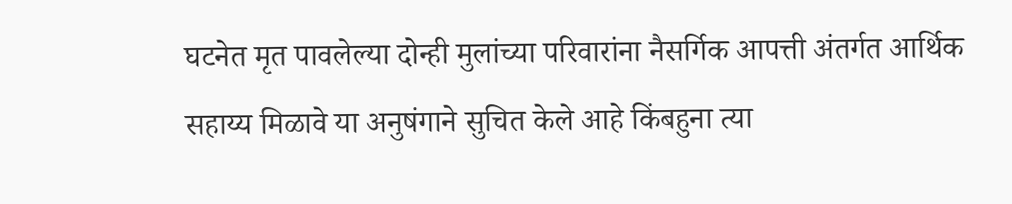घटनेत मृत पावलेल्या दोन्ही मुलांच्या परिवारांना नैसर्गिक आपत्ती अंतर्गत आर्थिक सहाय्य मिळावे या अनुषंगाने सुचित केले आहे किंबहुना त्या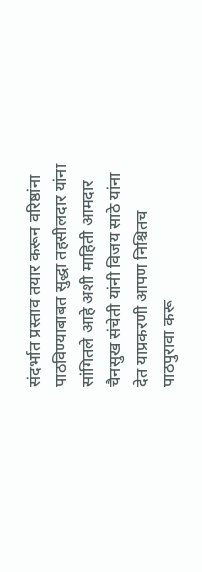संदर्भात प्रस्ताव तयार करून वरिष्ठांना पाठविण्याबाबत सुद्धा तहसीलदार यांना सांगितले आहे अशी माहिती आमदार चैनसुख संचेती यांनी विजय साठे यांना देत याप्रकरणी आपण निश्चितच पाठपुरावा करू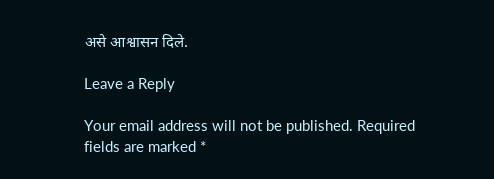असे आश्वासन दिले.

Leave a Reply

Your email address will not be published. Required fields are marked *